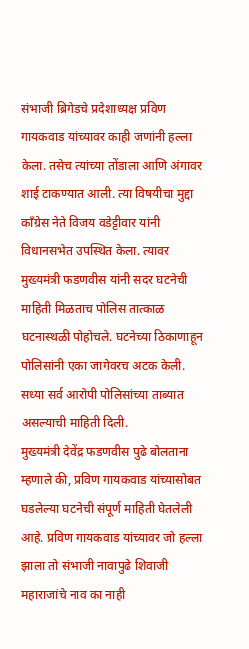संभाजी ब्रिगेडचे प्रदेशाध्यक्ष प्रविण गायकवाड यांच्यावर काही जणांनी हल्ला केला. तसेच त्यांच्या तोंडाला आणि अंगावर शाई टाकण्यात आली. त्या विषयीचा मुद्दा काँग्रेस नेते विजय वडेट्टीवार यांनी विधानसभेत उपस्थित केला. त्यावर मुख्यमंत्री फडणवीस यांनी सदर घटनेची माहिती मिळताच पोलिस तात्काळ घटनास्थळी पोहोचले. घटनेच्या ठिकाणाहून पोलिसांनी एका जागेवरच अटक केली. सध्या सर्व आरोपी पोलिसांच्या ताब्यात असल्याची माहिती दिली.
मुख्यमंत्री देवेंद्र फडणवीस पुढे बोलताना म्हणाले की, प्रविण गायकवाड यांच्यासोबत घडलेल्या घटनेची संपूर्ण माहिती घेतलेली आहे. प्रविण गायकवाड यांच्यावर जो हल्ला झाला तो संभाजी नावापुढे शिवाजी महाराजांचे नाव का नाही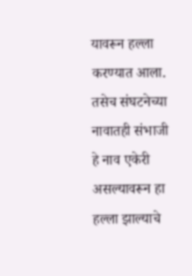यावरून हल्ला करण्यात आला. तसेच संघटनेच्या नावातही संभाजी हे नाव एकेरी असल्यावरून हा हल्ला झाल्याचे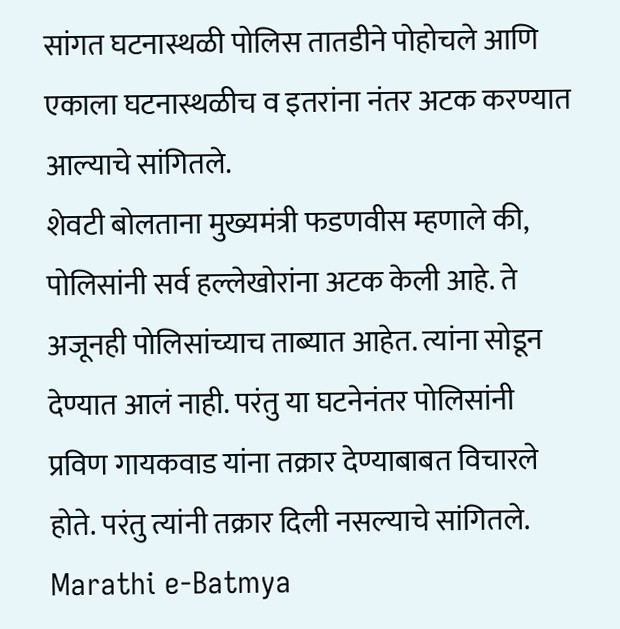सांगत घटनास्थळी पोलिस तातडीने पोहोचले आणि एकाला घटनास्थळीच व इतरांना नंतर अटक करण्यात आल्याचे सांगितले.
शेवटी बोलताना मुख्यमंत्री फडणवीस म्हणाले की, पोलिसांनी सर्व हल्लेखोरांना अटक केली आहे. ते अजूनही पोलिसांच्याच ताब्यात आहेत. त्यांना सोडून देण्यात आलं नाही. परंतु या घटनेनंतर पोलिसांनी प्रविण गायकवाड यांना तक्रार देण्याबाबत विचारले होते. परंतु त्यांनी तक्रार दिली नसल्याचे सांगितले.
Marathi e-Batmya